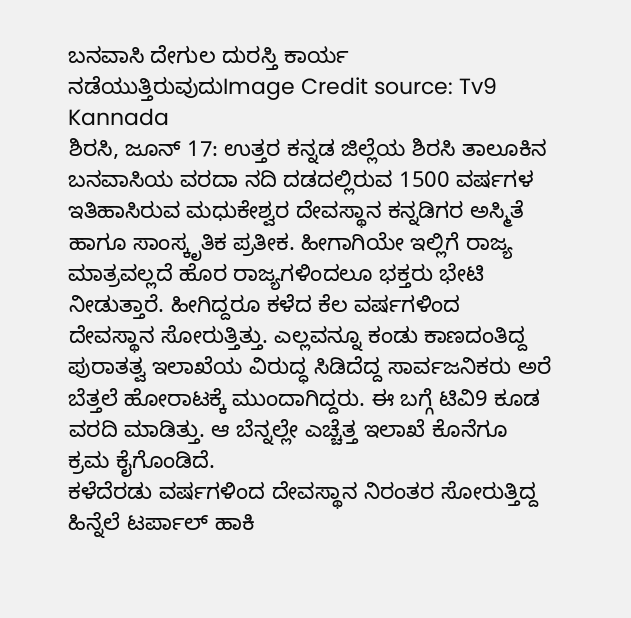ಬನವಾಸಿ ದೇಗುಲ ದುರಸ್ತಿ ಕಾರ್ಯ ನಡೆಯುತ್ತಿರುವುದುImage Credit source: Tv9 Kannada
ಶಿರಸಿ, ಜೂನ್ 17: ಉತ್ತರ ಕನ್ನಡ ಜಿಲ್ಲೆಯ ಶಿರಸಿ ತಾಲೂಕಿನ ಬನವಾಸಿಯ ವರದಾ ನದಿ ದಡದಲ್ಲಿರುವ 1500 ವರ್ಷಗಳ ಇತಿಹಾಸಿರುವ ಮಧುಕೇಶ್ವರ ದೇವಸ್ಥಾನ ಕನ್ನಡಿಗರ ಅಸ್ಮಿತೆ ಹಾಗೂ ಸಾಂಸ್ಕೃತಿಕ ಪ್ರತೀಕ. ಹೀಗಾಗಿಯೇ ಇಲ್ಲಿಗೆ ರಾಜ್ಯ ಮಾತ್ರವಲ್ಲದೆ ಹೊರ ರಾಜ್ಯಗಳಿಂದಲೂ ಭಕ್ತರು ಭೇಟಿ ನೀಡುತ್ತಾರೆ. ಹೀಗಿದ್ದರೂ ಕಳೆದ ಕೆಲ ವರ್ಷಗಳಿಂದ ದೇವಸ್ಥಾನ ಸೋರುತ್ತಿತ್ತು. ಎಲ್ಲವನ್ನೂ ಕಂಡು ಕಾಣದಂತಿದ್ದ ಪುರಾತತ್ವ ಇಲಾಖೆಯ ವಿರುದ್ಧ ಸಿಡಿದೆದ್ದ ಸಾರ್ವಜನಿಕರು ಅರೆ ಬೆತ್ತಲೆ ಹೋರಾಟಕ್ಕೆ ಮುಂದಾಗಿದ್ದರು. ಈ ಬಗ್ಗೆ ಟಿವಿ9 ಕೂಡ ವರದಿ ಮಾಡಿತ್ತು. ಆ ಬೆನ್ನಲ್ಲೇ ಎಚ್ಚೆತ್ತ ಇಲಾಖೆ ಕೊನೆಗೂ ಕ್ರಮ ಕೈಗೊಂಡಿದೆ.
ಕಳೆದೆರಡು ವರ್ಷಗಳಿಂದ ದೇವಸ್ಥಾನ ನಿರಂತರ ಸೋರುತ್ತಿದ್ದ ಹಿನ್ನೆಲೆ ಟರ್ಪಾಲ್ ಹಾಕಿ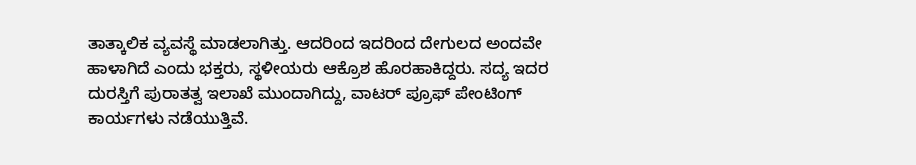ತಾತ್ಕಾಲಿಕ ವ್ಯವಸ್ಥೆ ಮಾಡಲಾಗಿತ್ತು. ಆದರಿಂದ ಇದರಿಂದ ದೇಗುಲದ ಅಂದವೇ ಹಾಳಾಗಿದೆ ಎಂದು ಭಕ್ತರು, ಸ್ಥಳೀಯರು ಆಕ್ರೊಶ ಹೊರಹಾಕಿದ್ದರು. ಸದ್ಯ ಇದರ ದುರಸ್ತಿಗೆ ಪುರಾತತ್ವ ಇಲಾಖೆ ಮುಂದಾಗಿದ್ದು, ವಾಟರ್ ಪ್ರೂಫ್ ಪೇಂಟಿಂಗ್ ಕಾರ್ಯಗಳು ನಡೆಯುತ್ತಿವೆ.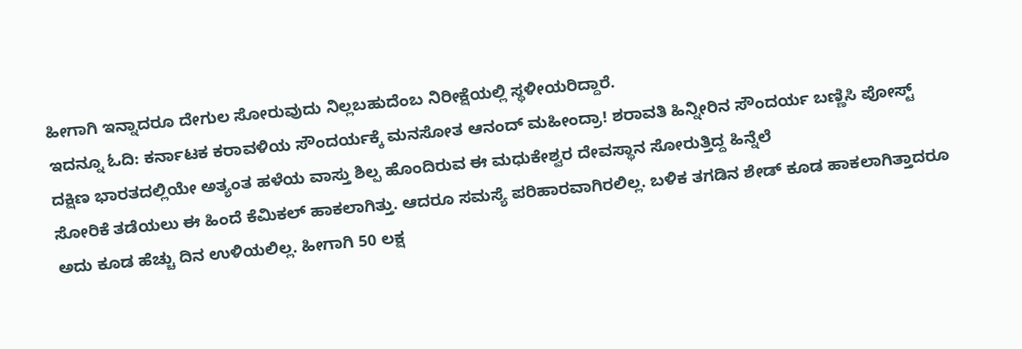ಹೀಗಾಗಿ ಇನ್ನಾದರೂ ದೇಗುಲ ಸೋರುವುದು ನಿಲ್ಲಬಹುದೆಂಬ ನಿರೀಕ್ಷೆಯಲ್ಲಿ ಸ್ಥಳೀಯರಿದ್ದಾರೆ.
ಇದನ್ನೂ ಓದಿ: ಕರ್ನಾಟಕ ಕರಾವಳಿಯ ಸೌಂದರ್ಯಕ್ಕೆ ಮನಸೋತ ಆನಂದ್ ಮಹೀಂದ್ರಾ! ಶರಾವತಿ ಹಿನ್ನೀರಿನ ಸೌಂದರ್ಯ ಬಣ್ಣಿಸಿ ಪೋಸ್ಟ್
ದಕ್ಷಿಣ ಭಾರತದಲ್ಲಿಯೇ ಅತ್ಯಂತ ಹಳೆಯ ವಾಸ್ತು ಶಿಲ್ಪ ಹೊಂದಿರುವ ಈ ಮಧುಕೇಶ್ವರ ದೇವಸ್ಥಾನ ಸೋರುತ್ತಿದ್ದ ಹಿನ್ನೆಲೆ
ಸೋರಿಕೆ ತಡೆಯಲು ಈ ಹಿಂದೆ ಕೆಮಿಕಲ್ ಹಾಕಲಾಗಿತ್ತು. ಆದರೂ ಸಮಸ್ಯೆ ಪರಿಹಾರವಾಗಿರಲಿಲ್ಲ. ಬಳಿಕ ತಗಡಿನ ಶೇಡ್ ಕೂಡ ಹಾಕಲಾಗಿತ್ತಾದರೂ ಅದು ಕೂಡ ಹೆಚ್ಚು ದಿನ ಉಳಿಯಲಿಲ್ಲ. ಹೀಗಾಗಿ 50 ಲಕ್ಷ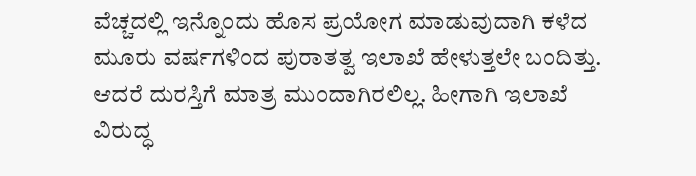ವೆಚ್ಚದಲ್ಲಿ ಇನ್ನೊಂದು ಹೊಸ ಪ್ರಯೋಗ ಮಾಡುವುದಾಗಿ ಕಳೆದ ಮೂರು ವರ್ಷಗಳಿಂದ ಪುರಾತತ್ವ ಇಲಾಖೆ ಹೇಳುತ್ತಲೇ ಬಂದಿತ್ತು. ಆದರೆ ದುರಸ್ತಿಗೆ ಮಾತ್ರ ಮುಂದಾಗಿರಲಿಲ್ಲ. ಹೀಗಾಗಿ ಇಲಾಖೆ ವಿರುದ್ಧ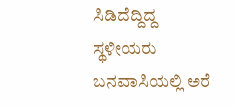ಸಿಡಿದೆದ್ದಿದ್ದ ಸ್ಥಳೀಯರು ಬನವಾಸಿಯಲ್ಲಿ ಅರೆ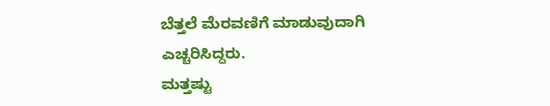ಬೆತ್ತಲೆ ಮೆರವಣಿಗೆ ಮಾಡುವುದಾಗಿ ಎಚ್ಚರಿಸಿದ್ದರು.
ಮತ್ತಷ್ಟು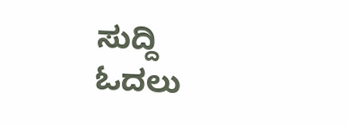ಸುದ್ದಿ ಓದಲು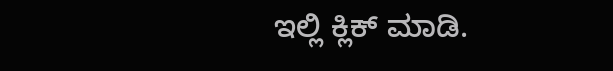ಇಲ್ಲಿ ಕ್ಲಿಕ್ ಮಾಡಿ.